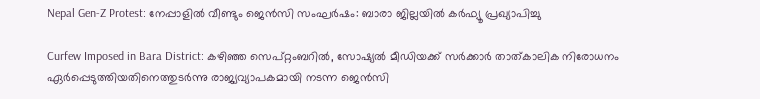Nepal Gen-Z Protest: നേപ്പാളിൽ വീണ്ടും ജെൻസി സംഘർഷം: ബാരാ ജില്ലയിൽ കർഫ്യൂ പ്രഖ്യാപിച്ചു

Curfew Imposed in Bara District: കഴിഞ്ഞ സെപ്റ്റംബറിൽ, സോഷ്യൽ മീഡിയക്ക് സർക്കാർ താത്കാലിക നിരോധനം ഏർപ്പെടുത്തിയതിനെത്തുടർന്നു രാജ്യവ്യാപകമായി നടന്ന ജെൻസി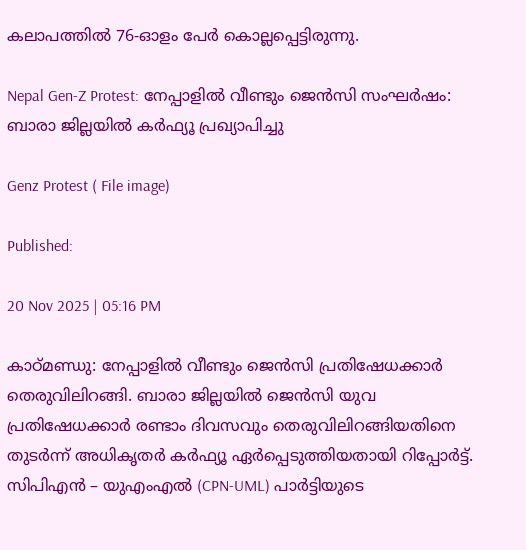കലാപത്തിൽ 76-ഓളം പേർ കൊല്ലപ്പെട്ടിരുന്നു.

Nepal Gen-Z Protest: നേപ്പാളിൽ വീണ്ടും ജെൻസി സംഘർഷം: ബാരാ ജില്ലയിൽ കർഫ്യൂ പ്രഖ്യാപിച്ചു

Genz Protest ( File image)

Published:

20 Nov 2025 | 05:16 PM

കാഠ്മണ്ഡു: നേപ്പാളിൽ വീണ്ടും ജെൻസി പ്രതിഷേധക്കാർ തെരുവിലിറങ്ങി. ബാരാ ജില്ലയിൽ ജെൻസി യുവ പ്രതിഷേധക്കാർ രണ്ടാം ദിവസവും തെരുവിലിറങ്ങിയതിനെ തുടർന്ന് അധികൃതർ കർഫ്യൂ ഏർപ്പെടുത്തിയതായി റിപ്പോർട്ട്. സിപിഎൻ – യുഎംഎൽ (CPN-UML) പാർട്ടിയുടെ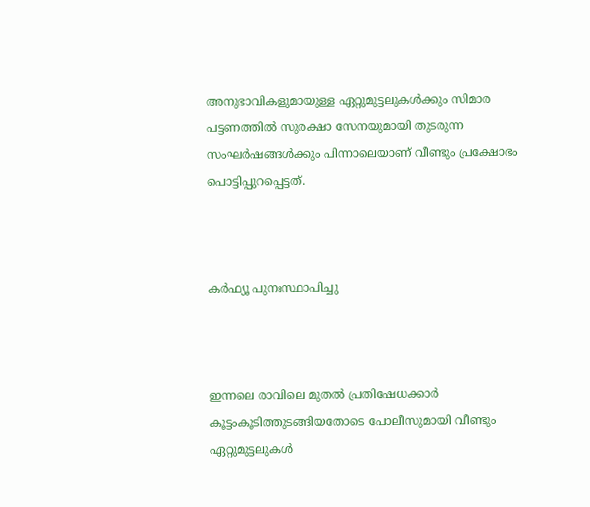അനുഭാവികളുമായുള്ള ഏറ്റുമുട്ടലുകൾക്കും സിമാര പട്ടണത്തിൽ സുരക്ഷാ സേനയുമായി തുടരുന്ന സംഘർഷങ്ങൾക്കും പിന്നാലെയാണ് വീണ്ടും പ്രക്ഷോഭം പൊട്ടിപ്പുറപ്പെട്ടത്.



കർഫ്യൂ പുനഃസ്ഥാപിച്ചു



ഇന്നലെ രാവിലെ മുതൽ പ്രതിഷേധക്കാർ കൂട്ടംകൂടിത്തുടങ്ങിയതോടെ പോലീസുമായി വീണ്ടും ഏറ്റുമുട്ടലുകൾ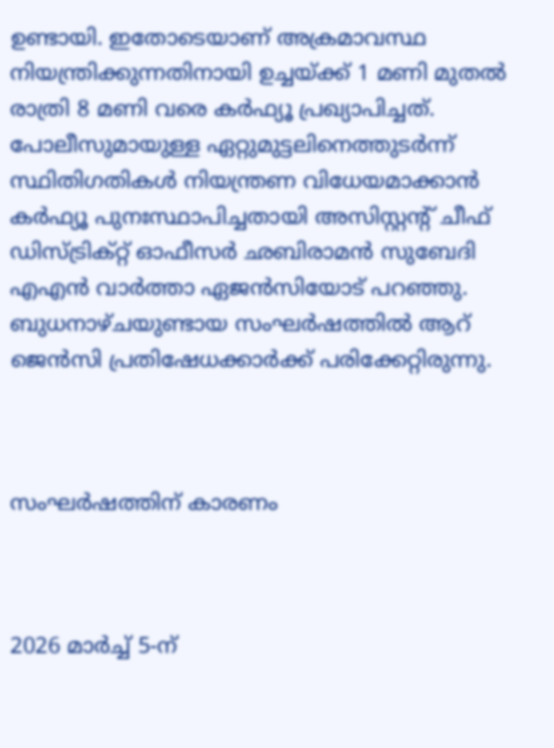ഉണ്ടായി. ഇതോടെയാണ് അക്രമാവസ്ഥ നിയന്ത്രിക്കുന്നതിനായി ഉച്ചയ്ക്ക് 1 മണി മുതൽ രാത്രി 8 മണി വരെ കർഫ്യൂ പ്രഖ്യാപിച്ചത്. പോലീസുമായുള്ള ഏറ്റുമുട്ടലിനെത്തുടർന്ന് സ്ഥിതിഗതികൾ നിയന്ത്രണ വിധേയമാക്കാൻ കർഫ്യൂ പുനഃസ്ഥാപിച്ചതായി അസിസ്റ്റന്റ് ചീഫ് ഡിസ്ട്രിക്റ്റ് ഓഫീസർ ഛബിരാമൻ സുബേദി എഎൻ വാർത്താ ഏജൻസിയോട് പറഞ്ഞു. ബുധനാഴ്ചയുണ്ടായ സംഘർഷത്തിൽ ആറ് ജെൻസി പ്രതിഷേധക്കാർക്ക് പരിക്കേറ്റിരുന്നു.



സംഘർഷത്തിന് കാരണം



2026 മാർച്ച് 5-ന്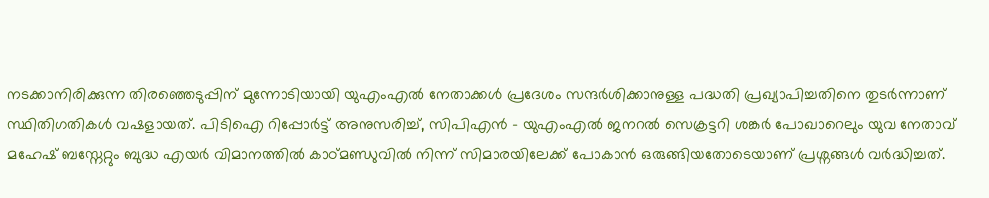നടക്കാനിരിക്കുന്ന തിരഞ്ഞെടുപ്പിന് മുന്നോടിയായി യുഎംഎൽ നേതാക്കൾ പ്രദേശം സന്ദർശിക്കാനുള്ള പദ്ധതി പ്രഖ്യാപിച്ചതിനെ തുടർന്നാണ് സ്ഥിതിഗതികൾ വഷളായത്. പിടിഐ റിപ്പോർട്ട് അനുസരിച്ച്, സിപിഎൻ – യുഎംഎൽ ജനറൽ സെക്രട്ടറി ശങ്കർ പോഖാറെലും യുവ നേതാവ് മഹേഷ് ബസ്നേറ്റും ബുദ്ധ എയർ വിമാനത്തിൽ കാഠ്മണ്ഡുവിൽ നിന്ന് സിമാരയിലേക്ക് പോകാൻ ഒരുങ്ങിയതോടെയാണ് പ്രശ്നങ്ങൾ വർദ്ധിച്ചത്.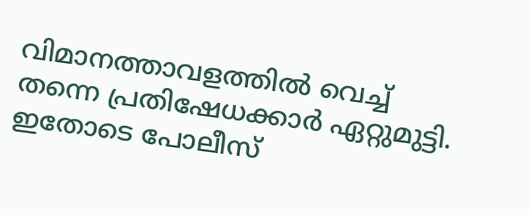വിമാനത്താവളത്തിൽ വെച്ച് തന്നെ പ്രതിഷേധക്കാർ ഏറ്റുമുട്ടി. ഇതോടെ പോലീസ്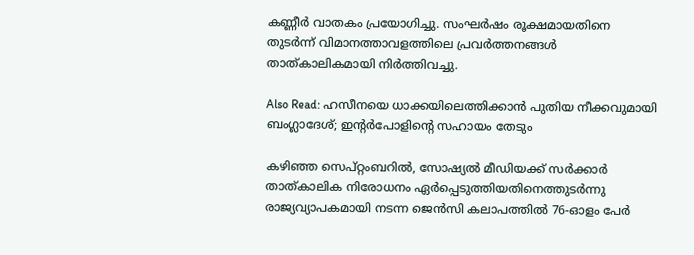കണ്ണീർ വാതകം പ്രയോഗിച്ചു. സംഘർഷം രൂക്ഷമായതിനെ തുടർന്ന് വിമാനത്താവളത്തിലെ പ്രവർത്തനങ്ങൾ താത്കാലികമായി നിർത്തിവച്ചു.

Also Read: ഹസീനയെ ധാക്കയിലെത്തിക്കാന്‍ പുതിയ നീക്കവുമായി ബംഗ്ലാദേശ്; ഇന്റര്‍പോളിന്റെ സഹായം തേടും

കഴിഞ്ഞ സെപ്റ്റംബറിൽ, സോഷ്യൽ മീഡിയക്ക് സർക്കാർ താത്കാലിക നിരോധനം ഏർപ്പെടുത്തിയതിനെത്തുടർന്നു രാജ്യവ്യാപകമായി നടന്ന ജെൻസി കലാപത്തിൽ 76-ഓളം പേർ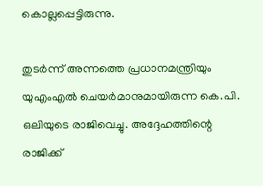കൊല്ലപ്പെട്ടിരുന്നു.

തുടർന്ന് അന്നത്തെ പ്രധാനമന്ത്രിയും യുഎംഎൽ ചെയർമാനുമായിരുന്ന കെ.പി. ഒലിയുടെ രാജിവെച്ചു. അദ്ദേഹത്തിന്റെ രാജിക്ക്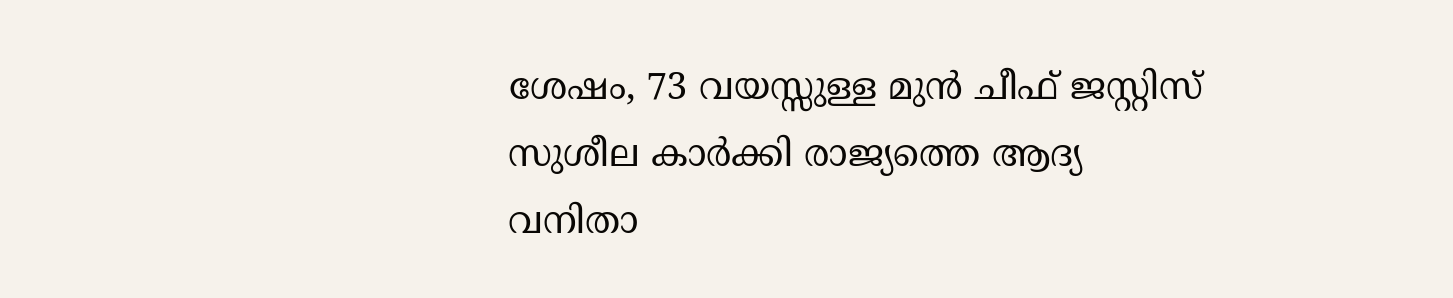ശേഷം, 73 വയസ്സുള്ള മുൻ ചീഫ് ജസ്റ്റിസ് സുശീല കാർക്കി രാജ്യത്തെ ആദ്യ വനിതാ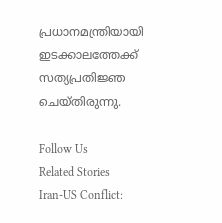പ്രധാനമന്ത്രിയായി ഇടക്കാലത്തേക്ക് സത്യപ്രതിജ്ഞ ചെയ്തിരുന്നു.

Follow Us
Related Stories
Iran-US Conflict: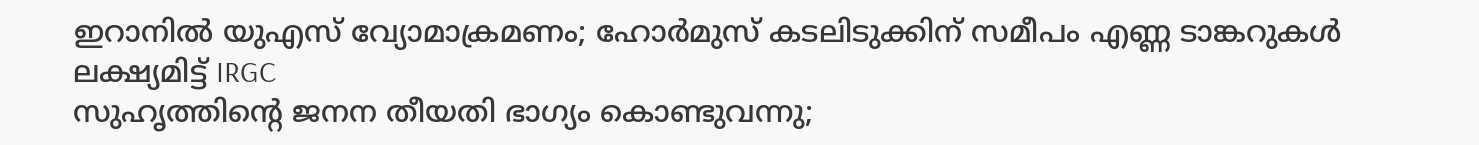ഇറാനില്‍ യുഎസ് വ്യോമാക്രമണം; ഹോര്‍മുസ് കടലിടുക്കിന് സമീപം എണ്ണ ടാങ്കറുകള്‍ ലക്ഷ്യമിട്ട് IRGC
സുഹൃത്തിൻ്റെ ജനന തീയതി ഭാഗ്യം കൊണ്ടുവന്നു;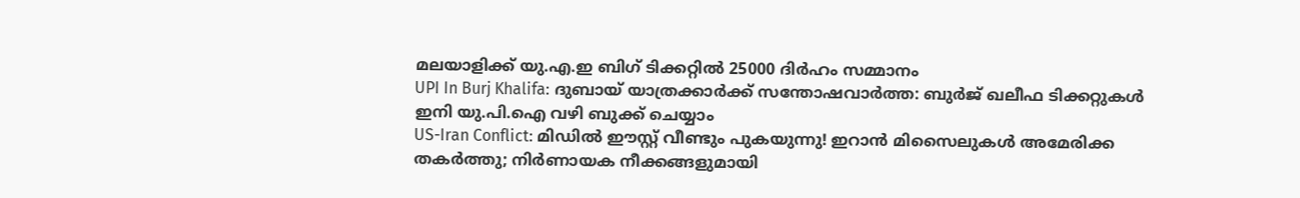മലയാളിക്ക് യു.എ.ഇ ബിഗ് ടിക്കറ്റിൽ 25000 ദിർഹം സമ്മാനം
UPI In Burj Khalifa: ദുബായ് യാത്രക്കാർക്ക് സന്തോഷവാർത്ത: ബുർജ് ഖലീഫ ടിക്കറ്റുകൾ ഇനി യു.പി.ഐ വഴി ബുക്ക് ചെയ്യാം
US-Iran Conflict: മിഡിൽ ഈസ്റ്റ് വീണ്ടും പുകയുന്നു! ഇറാൻ മിസൈലുകൾ അമേരിക്ക തകർത്തു; നിർണായക നീക്കങ്ങളുമായി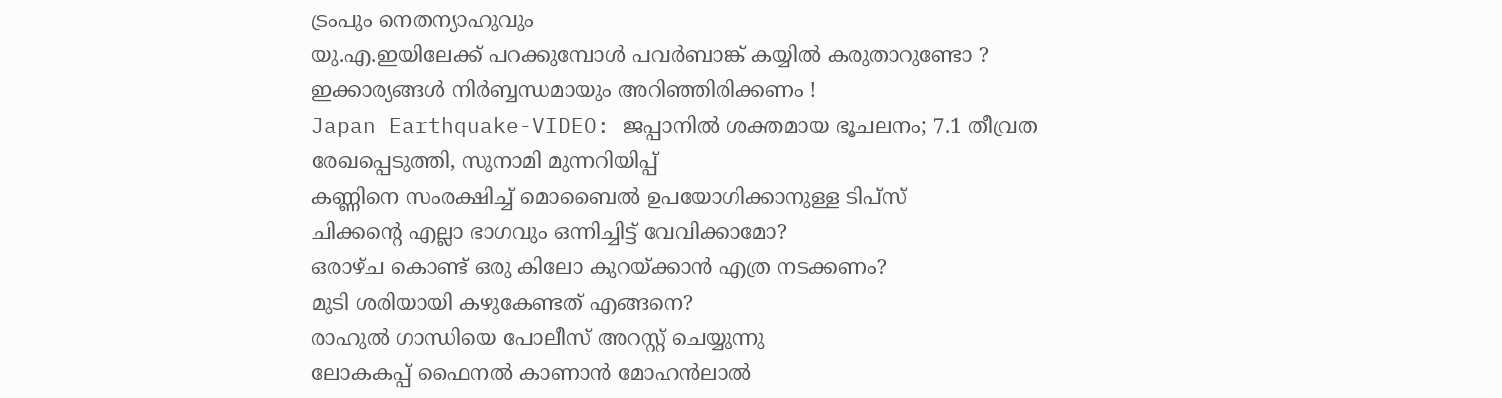ട്രംപും നെതന്യാഹുവും
യു.എ.ഇയിലേക്ക് പറക്കുമ്പോൾ പവർബാങ്ക് കയ്യിൽ കരുതാറുണ്ടോ ? ഇക്കാര്യങ്ങൾ നിർബ്ബന്ധമായും അറിഞ്ഞിരിക്കണം !
Japan Earthquake-VIDEO: ജപ്പാനിൽ ശക്തമായ ഭൂചലനം; 7.1 തീവ്രത രേഖപ്പെടുത്തി, സുനാമി മുന്നറിയിപ്പ്
കണ്ണിനെ സംരക്ഷിച്ച് മൊബൈൽ ഉപയോഗിക്കാനുള്ള ടിപ്സ്
ചിക്കൻ്റെ എല്ലാ ഭാഗവും ഒന്നിച്ചിട്ട് വേവിക്കാമോ?
ഒരാഴ്ച കൊണ്ട് ഒരു കിലോ കുറയ്ക്കാൻ എത്ര നടക്കണം?
മുടി ശരിയായി കഴുകേണ്ടത് എങ്ങനെ?
രാഹുൽ ഗാന്ധിയെ പോലീസ് അറസ്റ്റ് ചെയ്യുന്നു
ലോകകപ്പ് ഫൈനൽ കാണാൻ മോഹൻലാൽ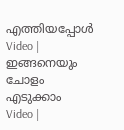എത്തിയപ്പോൾ
Video | ഇങ്ങനെയും ചോളം എടുക്കാം
Video |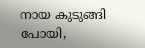നായ കുടുങ്ങി പോയി,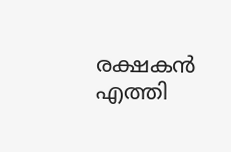രക്ഷകൻ എത്തി